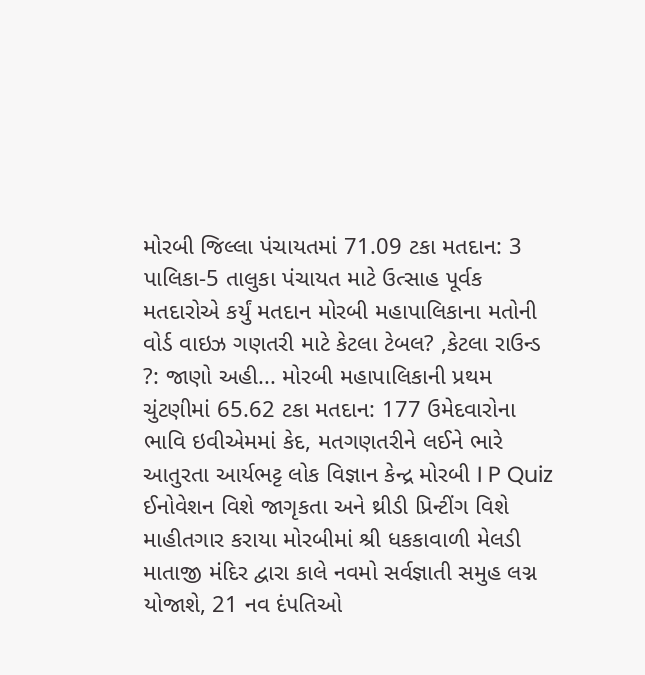મોરબી જિલ્લા પંચાયતમાં 71.09 ટકા મતદાન: 3 પાલિકા-5 તાલુકા પંચાયત માટે ઉત્સાહ પૂર્વક મતદારોએ કર્યું મતદાન મોરબી મહાપાલિકાના મતોની વોર્ડ વાઇઝ ગણતરી માટે કેટલા ટેબલ? ,કેટલા રાઉન્ડ ?: જાણો અહી... મોરબી મહાપાલિકાની પ્રથમ ચુંટણીમાં 65.62 ટકા મતદાન: 177 ઉમેદવારોના ભાવિ ઇવીએમમાં કેદ, મતગણતરીને લઈને ભારે આતુરતા આર્યભટ્ટ લોક વિજ્ઞાન કેન્દ્ર મોરબી I P Quiz ઈનોવેશન વિશે જાગૃકતા અને થ્રીડી પ્રિન્ટીંગ વિશે માહીતગાર કરાયા મોરબીમાં શ્રી ધકકાવાળી મેલડી માતાજી મંદિર દ્વારા કાલે નવમો સર્વજ્ઞાતી સમુહ લગ્ન યોજાશે, 21 નવ દંપતિઓ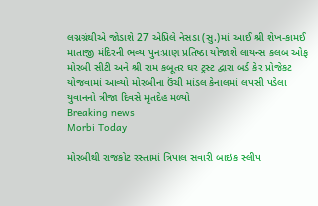લગ્નગ્રંથીએ જોડાશે 27 એપ્રિલે નેસડા (સુ.)માં આઈ શ્રી શેખ-કામઈ માતાજી મંદિરની ભવ્ય પુનઃપ્રાણ પ્રતિષ્ઠા યોજાશે લાયન્સ કલબ ઓફ મોરબી સીટી અને શ્રી રામ કબૂતર ઘર ટ્રસ્ટ દ્વારા બર્ડ કેર પ્રોજેકટ યોજવામાં આવ્યો મોરબીના ઉંચી માંડલ કેનાલમાં લપસી પડેલા યુવાનનો ત્રીજા દિવસે મૃતદેહ મળ્યો
Breaking news
Morbi Today

મોરબીથી રાજકોટ રસ્તામાં ત્રિપાલ સવારી બાઇક સ્લીપ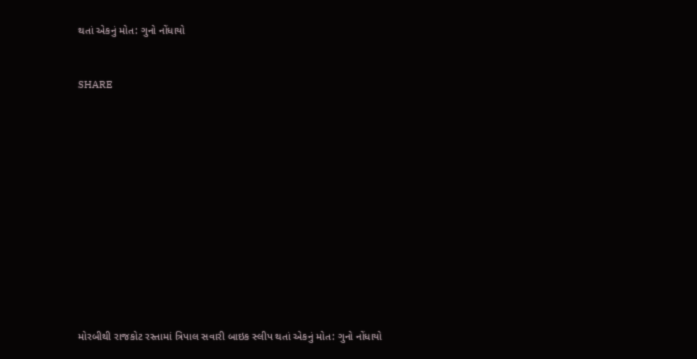થતાં એકનું મોત: ગુનો નોંધાયો


SHARE













મોરબીથી રાજકોટ રસ્તામાં ત્રિપાલ સવારી બાઇક સ્લીપ થતાં એકનું મોત: ગુનો નોંધાયો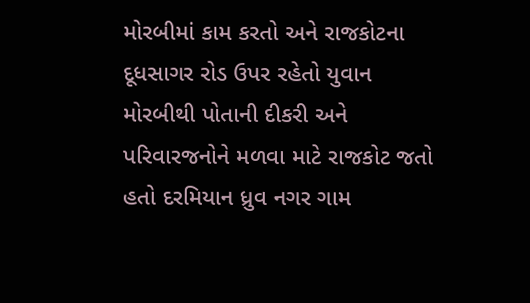મોરબીમાં કામ કરતો અને રાજકોટના દૂધસાગર રોડ ઉપર રહેતો યુવાન મોરબીથી પોતાની દીકરી અને પરિવારજનોને મળવા માટે રાજકોટ જતો હતો દરમિયાન ધ્રુવ નગર ગામ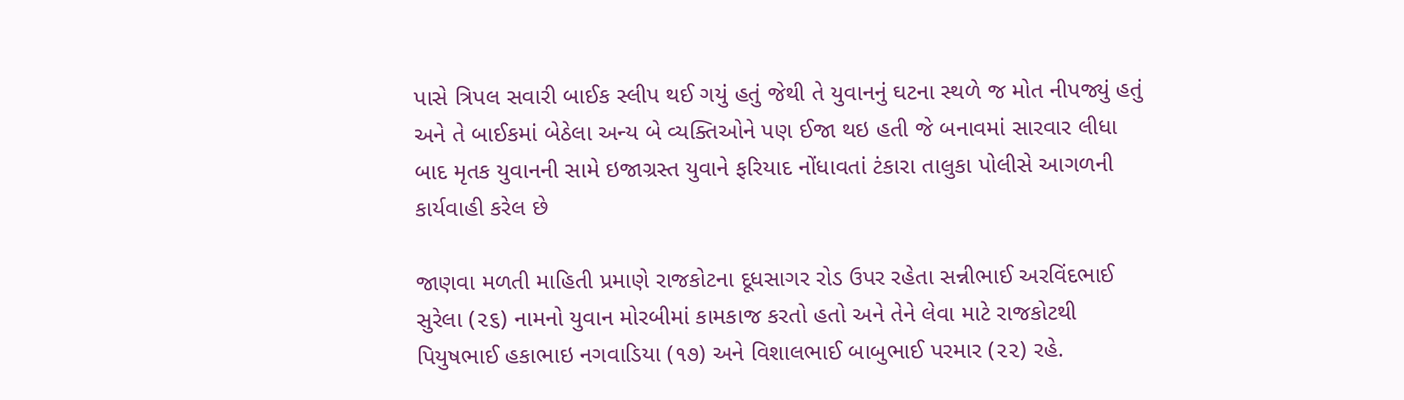પાસે ત્રિપલ સવારી બાઈક સ્લીપ થઈ ગયું હતું જેથી તે યુવાનનું ઘટના સ્થળે જ મોત નીપજ્યું હતું અને તે બાઈકમાં બેઠેલા અન્ય બે વ્યક્તિઓને પણ ઈજા થઇ હતી જે બનાવમાં સારવાર લીધા બાદ મૃતક યુવાનની સામે ઇજાગ્રસ્ત યુવાને ફરિયાદ નોંધાવતાં ટંકારા તાલુકા પોલીસે આગળની કાર્યવાહી કરેલ છે

જાણવા મળતી માહિતી પ્રમાણે રાજકોટના દૂધસાગર રોડ ઉપર રહેતા સન્નીભાઈ અરવિંદભાઈ સુરેલા (૨૬) નામનો યુવાન મોરબીમાં કામકાજ કરતો હતો અને તેને લેવા માટે રાજકોટથી પિયુષભાઈ હકાભાઇ નગવાડિયા (૧૭) અને વિશાલભાઈ બાબુભાઈ પરમાર (૨૨) રહે.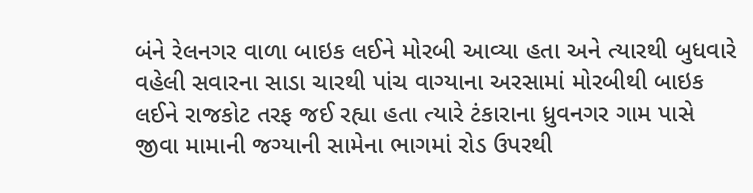બંને રેલનગર વાળા બાઇક લઈને મોરબી આવ્યા હતા અને ત્યારથી બુધવારે વહેલી સવારના સાડા ચારથી પાંચ વાગ્યાના અરસામાં મોરબીથી બાઇક લઈને રાજકોટ તરફ જઈ રહ્યા હતા ત્યારે ટંકારાના ધ્રુવનગર ગામ પાસે જીવા મામાની જગ્યાની સામેના ભાગમાં રોડ ઉપરથી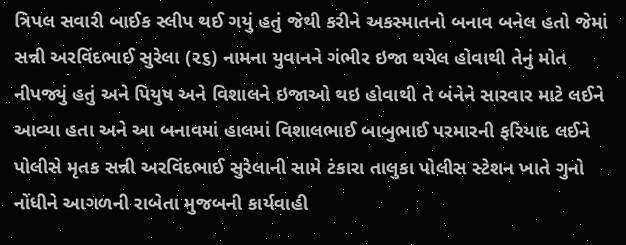ત્રિપલ સવારી બાઈક સ્લીપ થઈ ગયું હતું જેથી કરીને અકસ્માતનો બનાવ બનેલ હતો જેમાં સન્ની અરવિંદભાઈ સુરેલા (૨૬) નામના યુવાનને ગંભીર ઇજા થયેલ હોવાથી તેનું મોત નીપજ્યું હતું અને પિયુષ અને વિશાલને ઇજાઓ થઇ હોવાથી તે બંનેને સારવાર માટે લઈને આવ્યા હતા અને આ બનાવમાં હાલમાં વિશાલભાઈ બાબુભાઈ પરમારની ફરિયાદ લઈને પોલીસે મૃતક સન્ની અરવિંદભાઈ સુરેલાની સામે ટંકારા તાલુકા પોલીસ સ્ટેશન ખાતે ગુનો નોંધીને આગળની રાબેતા મુજબની કાર્યવાહી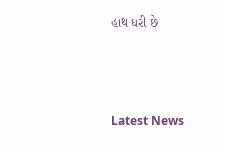હાથ ધરી છે






Latest News